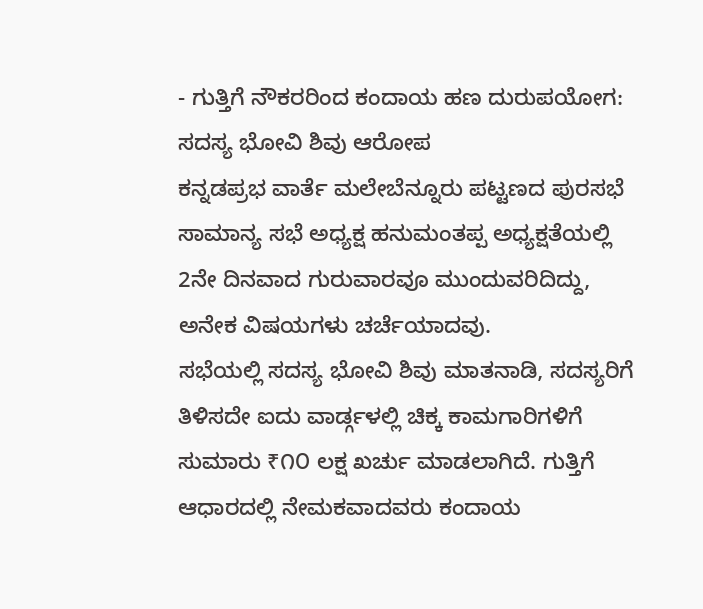- ಗುತ್ತಿಗೆ ನೌಕರರಿಂದ ಕಂದಾಯ ಹಣ ದುರುಪಯೋಗ: ಸದಸ್ಯ ಭೋವಿ ಶಿವು ಆರೋಪ
ಕನ್ನಡಪ್ರಭ ವಾರ್ತೆ ಮಲೇಬೆನ್ನೂರು ಪಟ್ಟಣದ ಪುರಸಭೆ ಸಾಮಾನ್ಯ ಸಭೆ ಅಧ್ಯಕ್ಷ ಹನುಮಂತಪ್ಪ ಅಧ್ಯಕ್ಷತೆಯಲ್ಲಿ 2ನೇ ದಿನವಾದ ಗುರುವಾರವೂ ಮುಂದುವರಿದಿದ್ದು, ಅನೇಕ ವಿಷಯಗಳು ಚರ್ಚೆಯಾದವು.
ಸಭೆಯಲ್ಲಿ ಸದಸ್ಯ ಭೋವಿ ಶಿವು ಮಾತನಾಡಿ, ಸದಸ್ಯರಿಗೆ ತಿಳಿಸದೇ ಐದು ವಾರ್ಡ್ಗಳಲ್ಲಿ ಚಿಕ್ಕ ಕಾಮಗಾರಿಗಳಿಗೆ ಸುಮಾರು ₹೧೦ ಲಕ್ಷ ಖರ್ಚು ಮಾಡಲಾಗಿದೆ. ಗುತ್ತಿಗೆ ಆಧಾರದಲ್ಲಿ ನೇಮಕವಾದವರು ಕಂದಾಯ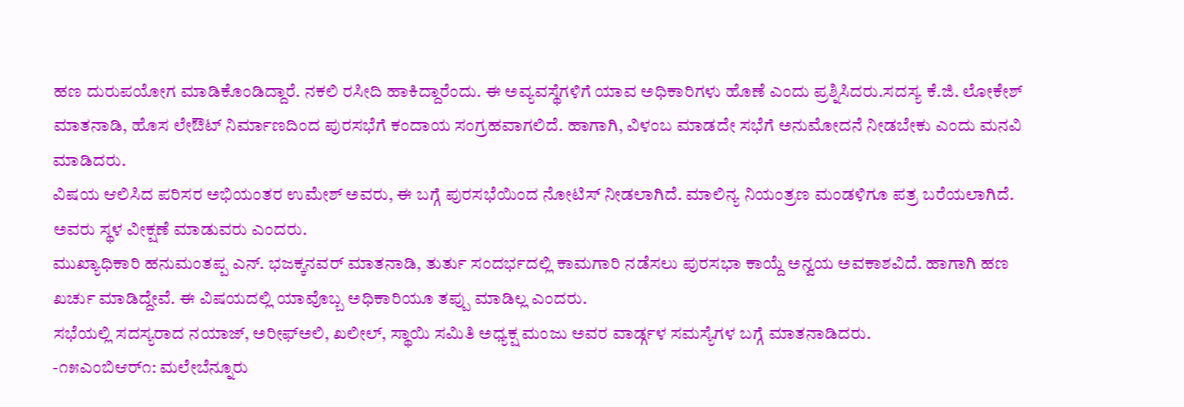ಹಣ ದುರುಪಯೋಗ ಮಾಡಿಕೊಂಡಿದ್ದಾರೆ. ನಕಲಿ ರಸೀದಿ ಹಾಕಿದ್ದಾರೆಂದು. ಈ ಅವ್ಯವಸ್ಥೆಗಳಿಗೆ ಯಾವ ಅಧಿಕಾರಿಗಳು ಹೊಣೆ ಎಂದು ಪ್ರಶ್ನಿಸಿದರು.ಸದಸ್ಯ ಕೆ.ಜಿ. ಲೋಕೇಶ್ ಮಾತನಾಡಿ, ಹೊಸ ಲೇಔಟ್ ನಿರ್ಮಾಣದಿಂದ ಪುರಸಭೆಗೆ ಕಂದಾಯ ಸಂಗ್ರಹವಾಗಲಿದೆ. ಹಾಗಾಗಿ, ವಿಳಂಬ ಮಾಡದೇ ಸಭೆಗೆ ಅನುಮೋದನೆ ನೀಡಬೇಕು ಎಂದು ಮನವಿ ಮಾಡಿದರು.
ವಿಷಯ ಆಲಿಸಿದ ಪರಿಸರ ಅಭಿಯಂತರ ಉಮೇಶ್ ಅವರು, ಈ ಬಗ್ಗೆ ಪುರಸಭೆಯಿಂದ ನೋಟಿಸ್ ನೀಡಲಾಗಿದೆ. ಮಾಲಿನ್ಯ ನಿಯಂತ್ರಣ ಮಂಡಳಿಗೂ ಪತ್ರ ಬರೆಯಲಾಗಿದೆ. ಅವರು ಸ್ಥಳ ವೀಕ್ಷಣೆ ಮಾಡುವರು ಎಂದರು.
ಮುಖ್ಯಾಧಿಕಾರಿ ಹನುಮಂತಪ್ಪ ಎನ್. ಭಜಕ್ಕನವರ್ ಮಾತನಾಡಿ, ತುರ್ತು ಸಂದರ್ಭದಲ್ಲಿ ಕಾಮಗಾರಿ ನಡೆಸಲು ಪುರಸಭಾ ಕಾಯ್ದೆ ಅನ್ವಯ ಅವಕಾಶವಿದೆ. ಹಾಗಾಗಿ ಹಣ ಖರ್ಚು ಮಾಡಿದ್ದೇವೆ. ಈ ವಿಷಯದಲ್ಲಿ ಯಾವೊಬ್ಬ ಅಧಿಕಾರಿಯೂ ತಪ್ಪು ಮಾಡಿಲ್ಲ ಎಂದರು.
ಸಭೆಯಲ್ಲಿ ಸದಸ್ಯರಾದ ನಯಾಜ್, ಅರೀಫ್ಅಲಿ, ಖಲೀಲ್, ಸ್ಥಾಯಿ ಸಮಿತಿ ಅಧ್ಯಕ್ಷ ಮಂಜು ಅವರ ವಾರ್ಡ್ಗಳ ಸಮಸ್ಯೆಗಳ ಬಗ್ಗೆ ಮಾತನಾಡಿದರು.
-೧೫ಎಂಬಿಆರ್೧: ಮಲೇಬೆನ್ನೂರು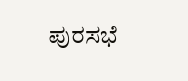ಪುರಸಭೆ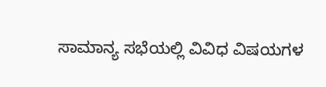ಸಾಮಾನ್ಯ ಸಭೆಯಲ್ಲಿ ವಿವಿಧ ವಿಷಯಗಳ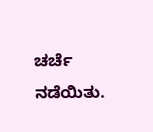ಚರ್ಚೆ ನಡೆಯಿತು.